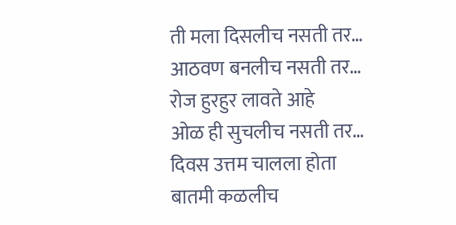ती मला दिसलीच नसती तर…
आठवण बनलीच नसती तर…
रोज हुरहुर लावते आहे
ओळ ही सुचलीच नसती तर…
दिवस उत्तम चालला होता
बातमी कळलीच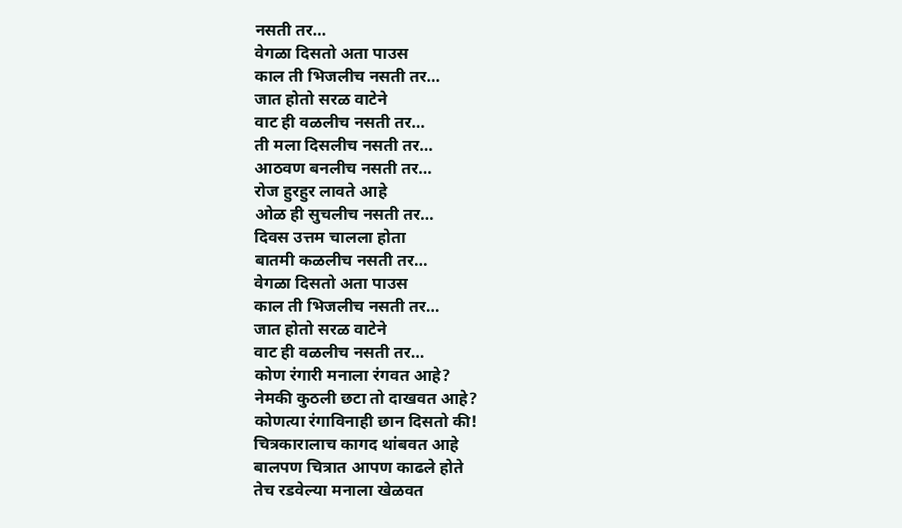नसती तर…
वेगळा दिसतो अता पाउस
काल ती भिजलीच नसती तर…
जात होतो सरळ वाटेने
वाट ही वळलीच नसती तर…
ती मला दिसलीच नसती तर…
आठवण बनलीच नसती तर…
रोज हुरहुर लावते आहे
ओळ ही सुचलीच नसती तर…
दिवस उत्तम चालला होता
बातमी कळलीच नसती तर…
वेगळा दिसतो अता पाउस
काल ती भिजलीच नसती तर…
जात होतो सरळ वाटेने
वाट ही वळलीच नसती तर…
कोण रंगारी मनाला रंगवत आहे?
नेमकी कुठली छटा तो दाखवत आहे?
कोणत्या रंगाविनाही छान दिसतो की!
चित्रकारालाच कागद थांबवत आहे
बालपण चित्रात आपण काढले होते
तेच रडवेल्या मनाला खेळवत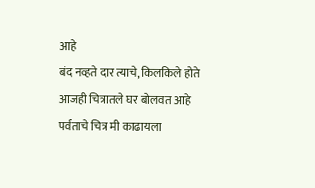आहे
बंद नव्हते दार त्याचे, किलकिले होते
आजही चित्रातले घर बोलवत आहे
पर्वताचे चित्र मी काढायला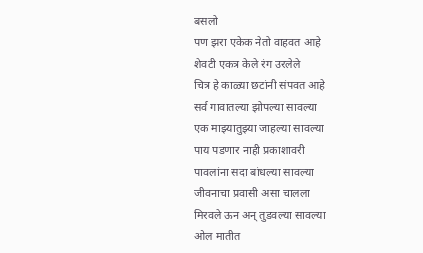बसलो
पण झरा एकेक नेतो वाहवत आहे
शेवटी एकत्र केले रंग उरलेले
चित्र हे काळ्या छटांनी संपवत आहे
सर्व गावातल्या झोपल्या सावल्या
एक माझ्यातुझ्या जाहल्या सावल्या
पाय पडणार नाही प्रकाशावरी
पावलांना सदा बांधल्या सावल्या
जीवनाचा प्रवासी असा चालला
मिरवले ऊन अन् तुडवल्या सावल्या
ओल मातीत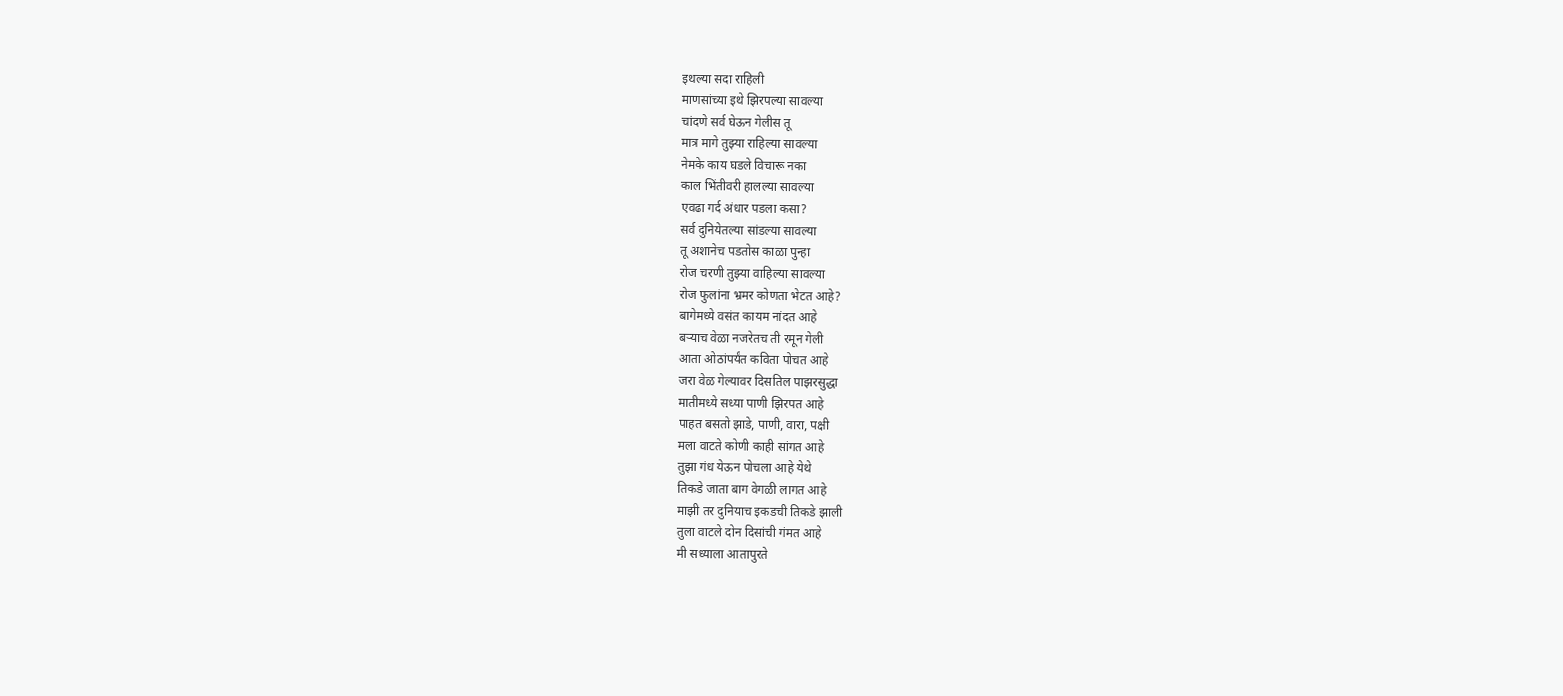इथल्या सदा राहिली
माणसांच्या इथे झिरपल्या सावल्या
चांदणे सर्व घेऊन गेलीस तू
मात्र मागे तुझ्या राहिल्या सावल्या
नेमके काय घडले विचारू नका
काल भिंतीवरी हालल्या सावल्या
एवढा गर्द अंधार पडला कसा?
सर्व दुनियेतल्या सांडल्या सावल्या
तू अशानेच पडतोस काळा पुन्हा
रोज चरणी तुझ्या वाहिल्या सावल्या
रोज फुलांना भ्रमर कोणता भेटत आहे?
बागेमध्ये वसंत कायम नांदत आहे
बऱ्याच वेळा नजरेतच ती रमून गेली
आता ओठांपर्यंत कविता पोचत आहे
जरा वेळ गेल्यावर दिसतिल पाझरसुद्धा
मातीमध्ये सध्या पाणी झिरपत आहे
पाहत बसतो झाडे, पाणी, वारा, पक्षी
मला वाटते कोणी काही सांगत आहे
तुझा गंध येऊन पोचला आहे येथे
तिकडे जाता बाग वेगळी लागत आहे
माझी तर दुनियाच इकडची तिकडे झाली
तुला वाटले दोन दिसांची गंमत आहे
मी सध्याला आतापुरते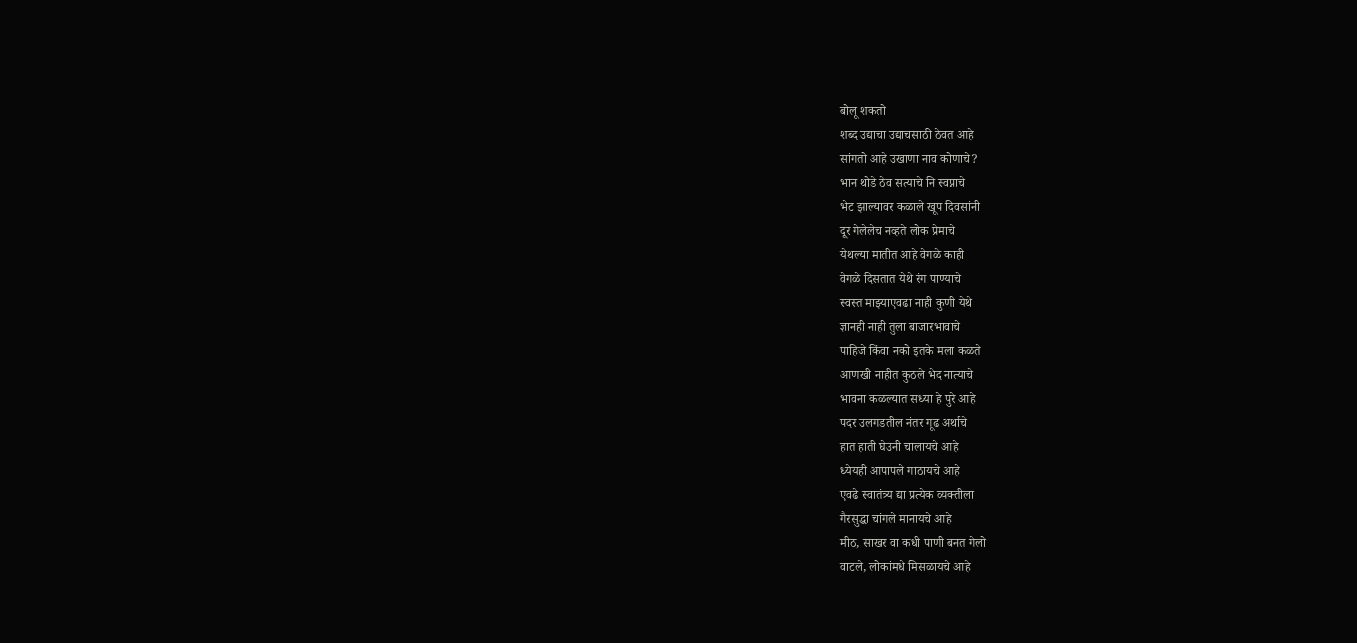बोलू शकतो
शब्द उद्याचा उद्याचसाठी ठेवत आहे
सांगतो आहे उखाणा नाव कोणाचे?
भान थोडे ठेव सत्याचे नि स्वप्नाचे
भेट झाल्यावर कळाले खूप दिवसांनी
दूर गेलेलेच नव्हते लोक प्रेमाचे
येथल्या मातीत आहे वेगळे काही
वेगळे दिसतात येथे रंग पाण्याचे
स्वस्त माझ्याएवढा नाही कुणी येथे
ज्ञानही नाही तुला बाजारभावाचे
पाहिजे किंवा नको इतके मला कळते
आणखी नाहीत कुठले भेद नात्याचे
भावना कळल्यात सध्या हे पुरे आहे
पदर उलगडतील नंतर गूढ अर्थाचे
हात हाती घेउनी चालायचे आहे
ध्येयही आपापले गाठायचे आहे
एवढे स्वातंत्र्य द्या प्रत्येक व्यक्तीला
गैरसुद्धा चांगले मानायचे आहे
मीठ, साखर वा कधी पाणी बनत गेलो
वाटले, लोकांमधे मिसळायचे आहे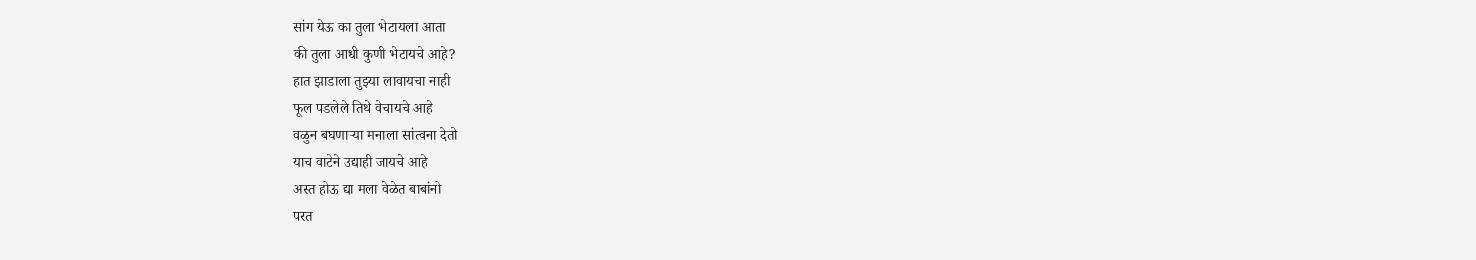सांग येऊ का तुला भेटायला आता
की तुला आधी कुणी भेटायचे आहे?
हात झाडाला तुझ्या लावायचा नाही
फूल पडलेले तिथे वेचायचे आहे
वळुन बघणाऱ्या मनाला सांत्वना देतो
याच वाटेने उद्याही जायचे आहे
अस्त होऊ द्या मला वेळेत बाबांनो
परत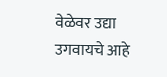वेळेवर उद्या उगवायचे आहे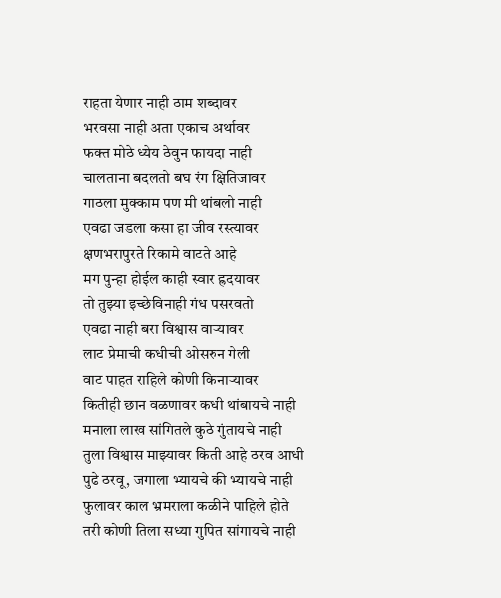राहता येणार नाही ठाम शब्दावर
भरवसा नाही अता एकाच अर्थावर
फक्त मोठे ध्येय ठेवुन फायदा नाही
चालताना बदलतो बघ रंग क्षितिजावर
गाठला मुक्काम पण मी थांबलो नाही
एवढा जडला कसा हा जीव रस्त्यावर
क्षणभरापुरते रिकामे वाटते आहे
मग पुन्हा होईल काही स्वार ह्रदयावर
तो तुझ्या इच्छेविनाही गंध पसरवतो
एवढा नाही बरा विश्वास वाऱ्यावर
लाट प्रेमाची कधीची ओसरुन गेली
वाट पाहत राहिले कोणी किनाऱ्यावर
कितीही छान वळणावर कधी थांबायचे नाही
मनाला लाख सांगितले कुठे गुंतायचे नाही
तुला विश्वास माझ्यावर किती आहे ठरव आधी
पुढे ठरवू, जगाला भ्यायचे की भ्यायचे नाही
फुलावर काल भ्रमराला कळीने पाहिले होते
तरी कोणी तिला सध्या गुपित सांगायचे नाही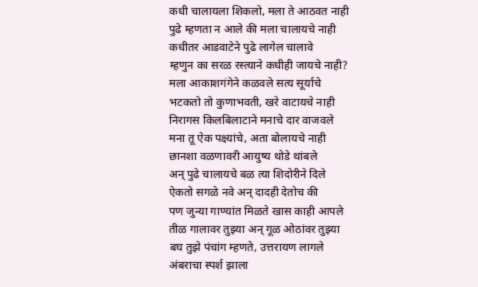कधी चालायला शिकलो, मला ते आठवत नाही
पुढे म्हणता न आले की मला चालायचे नाही
कधीतर आडवाटेने पुढे लागेल चालावे
म्हणुन का सरळ रस्त्याने कधीही जायचे नाही?
मला आकाशगंगेने कळवले सत्य सूर्याचे
भटकतो तो कुणाभवती, खरे वाटायचे नाही
निरागस किलबिलाटाने मनाचे दार वाजवले
मना तू ऐक पक्ष्यांचे, अता बोलायचे नाही
छानशा वळणावरी आयुष्य थोडे थांबले
अन् पुढे चालायचे बळ त्या शिदोरीने दिले
ऐकतो सगळे नवे अन् दादही देतोच की
पण जुन्या गाण्यांत मिळते खास काही आपले
तीळ गालावर तुझ्या अन् गूळ ओठांवर तुझ्या
बघ तुझे पंचांग म्हणते, उत्तरायण लागले
अंबराचा स्पर्श झाला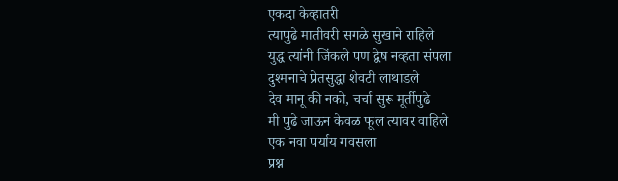एकदा केव्हातरी
त्यापुढे मातीवरी सगळे सुखाने राहिले
युद्ध त्यांनी जिंकले पण द्वेष नव्हता संपला
दुश्मनाचे प्रेतसुद्धा शेवटी लाथाडले
देव मानू की नको, चर्चा सुरू मूर्तीपुढे
मी पुढे जाऊन केवळ फूल त्यावर वाहिले
एक नवा पर्याय गवसला
प्रश्न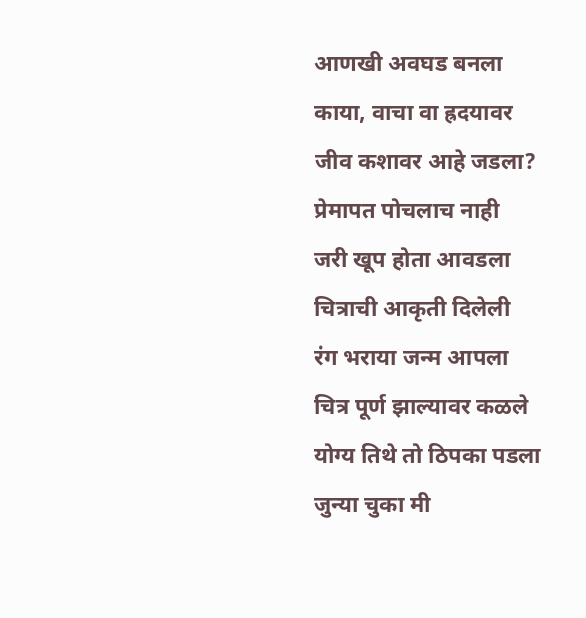आणखी अवघड बनला
काया, वाचा वा ह्रदयावर
जीव कशावर आहे जडला?
प्रेमापत पोचलाच नाही
जरी खूप होता आवडला
चित्राची आकृती दिलेली
रंग भराया जन्म आपला
चित्र पूर्ण झाल्यावर कळले
योग्य तिथे तो ठिपका पडला
जुन्या चुका मी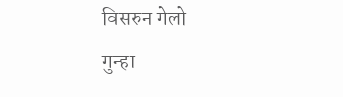विसरुन गेलो
गुन्हा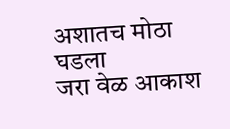अशातच मोठा घडला
जरा वेळ आकाश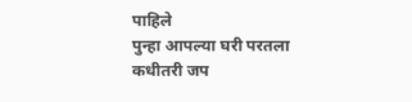पाहिले
पुन्हा आपल्या घरी परतला
कधीतरी जप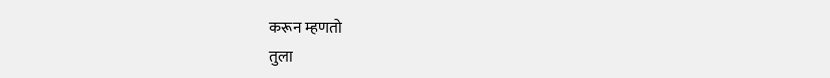करून म्हणतो
तुला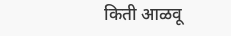किती आळवू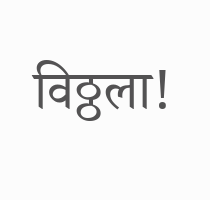विठ्ठला!